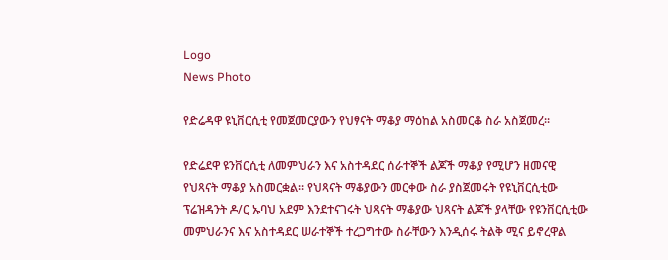Logo
News Photo

የድሬዳዋ ዩኒቨርሲቲ የመጀመርያውን የህፃናት ማቆያ ማዕከል አስመርቆ ስራ አስጀመረ፡፡

የድሬደዋ ዩንቨርሲቲ ለመምህራን እና አስተዳደር ሰራተኞች ልጆች ማቆያ የሚሆን ዘመናዊ የህጻናት ማቆያ አስመርቋል። የህጻናት ማቆያውን መርቀው ስራ ያስጀመሩት የዩኒቨርሲቲው ፕሬዝዳንት ዶ/ር ኡባህ አደም እንደተናገሩት ህጻናት ማቆያው ህጻናት ልጆች ያላቸው የዩንቨርሲቲው መምህራንና እና አስተዳደር ሠራተኞች ተረጋግተው ስራቸውን እንዲሰሩ ትልቅ ሚና ይኖረዋል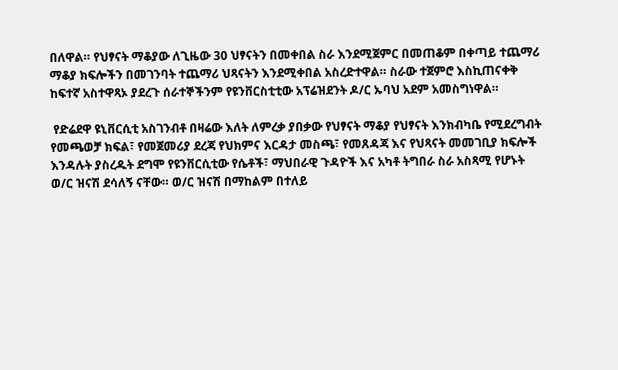በለዋል። የህፃናት ማቆያው ለጊዜው 30 ህፃናትን በመቀበል ስራ እንደሚጀምር በመጠቆም በቀጣይ ተጨማሪ ማቆያ ክፍሎችን በመገንባት ተጨማሪ ህጻናትን እንደሚቀበል አስረድተዋል። ስራው ተጀምሮ እስኪጠናቀቅ ከፍተኛ አስተዋጻኦ ያደረጉ ሰራተኞችንም የዩንቨርስቲቲው አፕሬዝደንት ዶ/ር ኡባህ አደም አመስግነዋል።

 የድሬደዋ ዩኒቨርሲቲ አስገንብቶ በዛሬው እለት ለምረቃ ያበቃው የህፃናት ማቆያ የህፃናት እንክብካቤ የሚደረግብት የመጫወቻ ክፍል፣ የመጀመሪያ ደረጃ የህክምና እርዳታ መስጫ፣ የመጸዳጃ እና የህጻናት መመገቢያ ክፍሎች እንዳሉት ያስረዱት ደግሞ የዩንቨርሲቲው የሴቶች፣ ማህበራዊ ጉዳዮች እና አካቶ ትግበራ ስራ አስጻሚ የሆኑት ወ/ር ዝናሽ ደሳለኝ ናቸው። ወ/ር ዝናሽ በማከልም በተለይ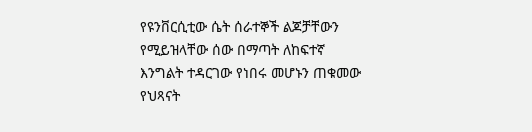የዩንቨርሲቲው ሴት ሰራተኞች ልጆቻቸውን የሚይዝላቸው ሰው በማጣት ለከፍተኛ እንግልት ተዳርገው የነበሩ መሆኑን ጠቁመው የህጻናት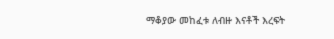ማቆያው መከፈቱ ለብዙ እናቶች እረፍት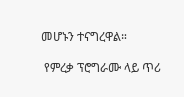መሆኑን ተናግረዋል።

 የምረቃ ፕሮግራሙ ላይ ጥሪ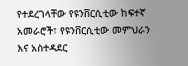የተደረገላቸው የዩንቨርሲቲው ከፍተኛ አመራሮች፣ የዩንቨርሲቲው መምህራን እና አስተዳደር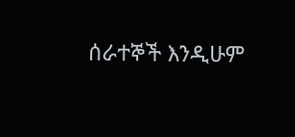ሰራተኞች እንዲሁም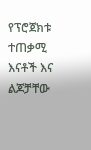የፕሮጀክቱ ተጠቃሚ እናቶች እና ልጆቻቸው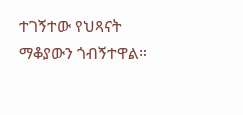ተገኝተው የህጻናት ማቆያውን ጎብኝተዋል።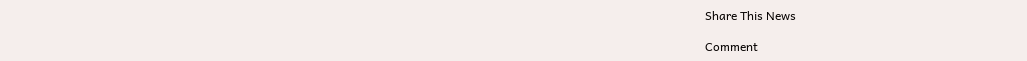Share This News

Comment